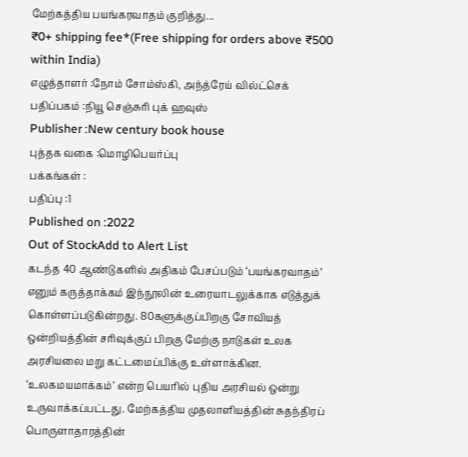மேற்கத்திய பயங்கரவாதம் குறித்து...
₹0+ shipping fee*(Free shipping for orders above ₹500 within India)
எழுத்தாளர் :நோம் சோம்ஸ்கி, அந்த்ரேய் வில்ட்செக்
பதிப்பகம் :நியூ செஞ்சுரி புக் ஹவுஸ்
Publisher :New century book house
புத்தக வகை :மொழிபெயர்ப்பு
பக்கங்கள் :
பதிப்பு :1
Published on :2022
Out of StockAdd to Alert List
கடந்த 40 ஆண்டுகளில் அதிகம் பேசப்படும் ‘பயங்கரவாதம்’ எனும் கருத்தாக்கம் இந்நூலின் உரையாடலுக்காக எடுத்துக் கொள்ளப்படுகின்றது. 80களுக்குப்பிறகு சோவியத் ஒன்றியத்தின் சரிவுக்குப் பிறகு மேற்கு நாடுகள் உலக அரசியலை மறு கட்டமைப்பிக்கு உள்ளாக்கின. ‘உலகமயமாக்கம்’ என்ற பெயரில் புதிய அரசியல் ஒன்று உருவாக்கப்பட்டது. மேற்கத்திய முதலாளியத்தின் சுதந்திரப் பொருளாதாரத்தின்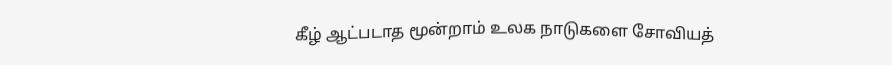கீழ் ஆட்படாத மூன்றாம் உலக நாடுகளை சோவியத்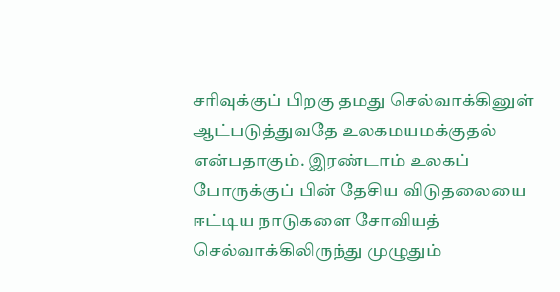சரிவுக்குப் பிறகு தமது செல்வாக்கினுள் ஆட்படுத்துவதே உலகமயமக்குதல் என்பதாகும். இரண்டாம் உலகப் போருக்குப் பின் தேசிய விடுதலையை ஈட்டிய நாடுகளை சோவியத் செல்வாக்கிலிருந்து முழுதும்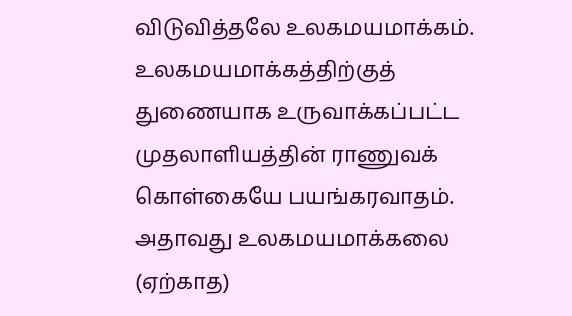விடுவித்தலே உலகமயமாக்கம்.
உலகமயமாக்கத்திற்குத் துணையாக உருவாக்கப்பட்ட முதலாளியத்தின் ராணுவக் கொள்கையே பயங்கரவாதம். அதாவது உலகமயமாக்கலை (ஏற்காத)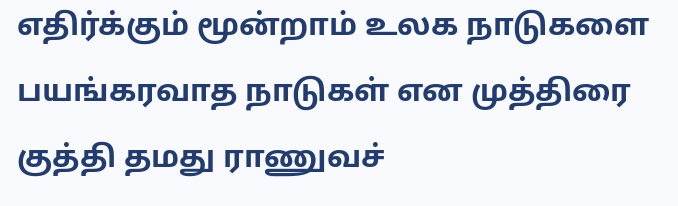எதிர்க்கும் மூன்றாம் உலக நாடுகளை பயங்கரவாத நாடுகள் என முத்திரை குத்தி தமது ராணுவச்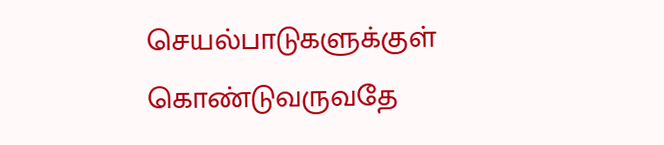செயல்பாடுகளுக்குள் கொண்டுவருவதே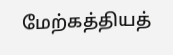மேற்கத்தியத்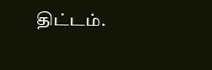திட்டம்.